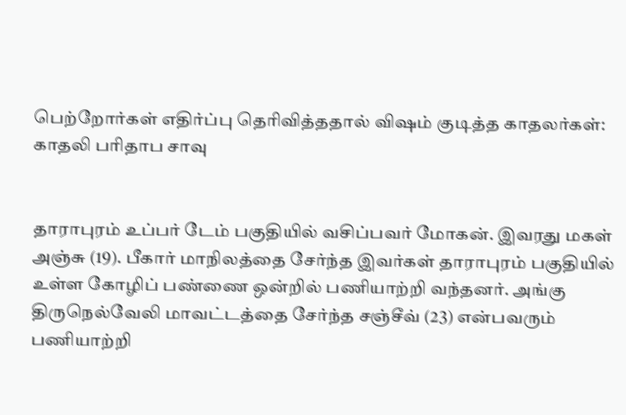பெற்றோர்கள் எதிர்ப்பு தெரிவித்ததால் விஷம் குடித்த காதலர்கள்: காதலி பரிதாப சாவு


தாராபுரம் உப்பர் டேம் பகுதியில் வசிப்பவர் மோகன். இவரது மகள் அஞ்சு (19). பீகார் மாநிலத்தை சேர்ந்த இவர்கள் தாராபுரம் பகுதியில் உள்ள கோழிப் பண்ணை ஒன்றில் பணியாற்றி வந்தனர். அங்கு திருநெல்வேலி மாவட்டத்தை சேர்ந்த சஞ்சீவ் (23) என்பவரும் பணியாற்றி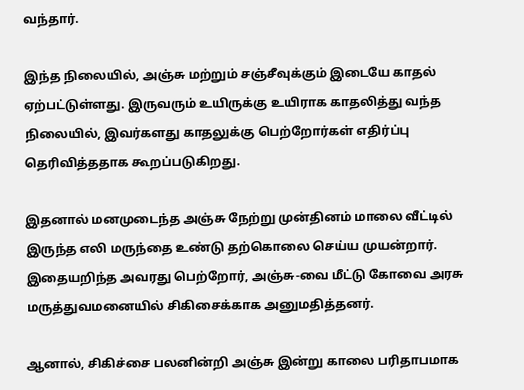வந்தார்.

இந்த நிலையில், அஞ்சு மற்றும் சஞ்சீவுக்கும் இடையே காதல் ஏற்பட்டுள்ளது. இருவரும் உயிருக்கு உயிராக காதலித்து வந்த நிலையில், இவர்களது காதலுக்கு பெற்றோர்கள் எதிர்ப்பு தெரிவித்ததாக கூறப்படுகிறது.

இதனால் மனமுடைந்த அஞ்சு நேற்று முன்தினம் மாலை வீட்டில் இருந்த எலி மருந்தை உண்டு தற்கொலை செய்ய முயன்றார். இதையறிந்த அவரது பெற்றோர், அஞ்சு-வை மீட்டு கோவை அரசு மருத்துவமனையில் சிகிசைக்காக அனுமதித்தனர்.

ஆனால், சிகிச்சை பலனின்றி அஞ்சு இன்று காலை பரிதாபமாக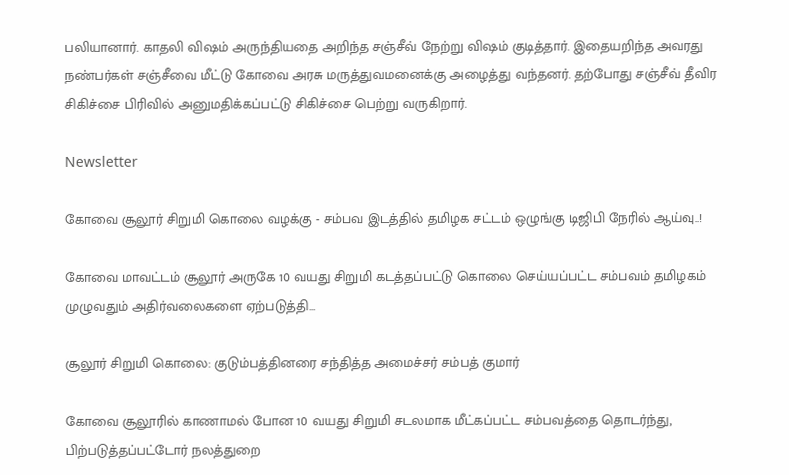பலியானார். காதலி விஷம் அருந்தியதை அறிந்த சஞ்சீவ் நேற்று விஷம் குடித்தார். இதையறிந்த அவரது நண்பர்கள் சஞ்சீவை மீட்டு கோவை அரசு மருத்துவமனைக்கு அழைத்து வந்தனர். தற்போது சஞ்சீவ் தீவிர சிகிச்சை பிரிவில் அனுமதிக்கப்பட்டு சிகிச்சை பெற்று வருகிறார்.

Newsletter

கோவை சூலூர் சிறுமி கொலை வழக்கு - சம்பவ இடத்தில் தமிழக சட்டம் ஒழுங்கு டிஜிபி நேரில் ஆய்வு..!

கோவை மாவட்டம் சூலூர் அருகே 10 வயது சிறுமி கடத்தப்பட்டு கொலை செய்யப்பட்ட சம்பவம் தமிழகம் முழுவதும் அதிர்வலைகளை ஏற்படுத்தி...

சூலூர் சிறுமி கொலை: குடும்பத்தினரை சந்தித்த அமைச்சர் சம்பத் குமார்

கோவை சூலூரில் காணாமல் போன 10 வயது சிறுமி சடலமாக மீட்கப்பட்ட சம்பவத்தை தொடர்ந்து, பிற்படுத்தப்பட்டோர் நலத்துறை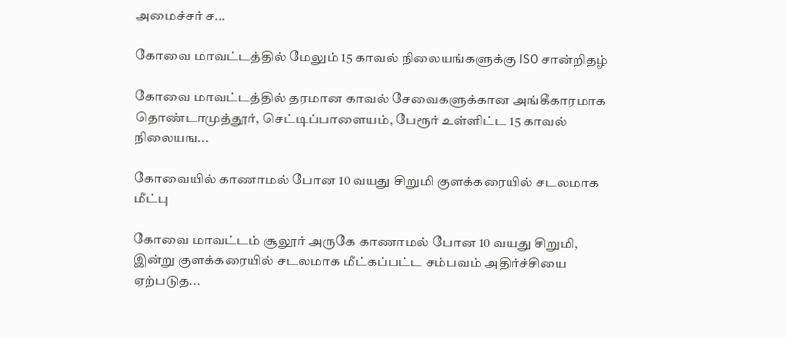அமைச்சர் ச...

கோவை மாவட்டத்தில் மேலும் 15 காவல் நிலையங்களுக்கு ISO சான்றிதழ்

கோவை மாவட்டத்தில் தரமான காவல் சேவைகளுக்கான அங்கீகாரமாக தொண்டாமுத்தூர், செட்டிப்பாளையம், பேரூர் உள்ளிட்ட 15 காவல் நிலையங...

கோவையில் காணாமல் போன 10 வயது சிறுமி குளக்கரையில் சடலமாக மீட்பு

கோவை மாவட்டம் சூலூர் அருகே காணாமல் போன 10 வயது சிறுமி, இன்று குளக்கரையில் சடலமாக மீட்கப்பட்ட சம்பவம் அதிர்ச்சியை ஏற்படுத...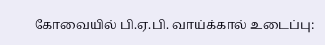கோவையில் பி.ஏ.பி. வாய்க்கால் உடைப்பு: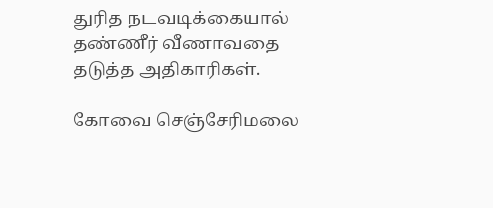துரித நடவடிக்கையால் தண்ணீர் வீணாவதை தடுத்த அதிகாரிகள்.

கோவை செஞ்சேரிமலை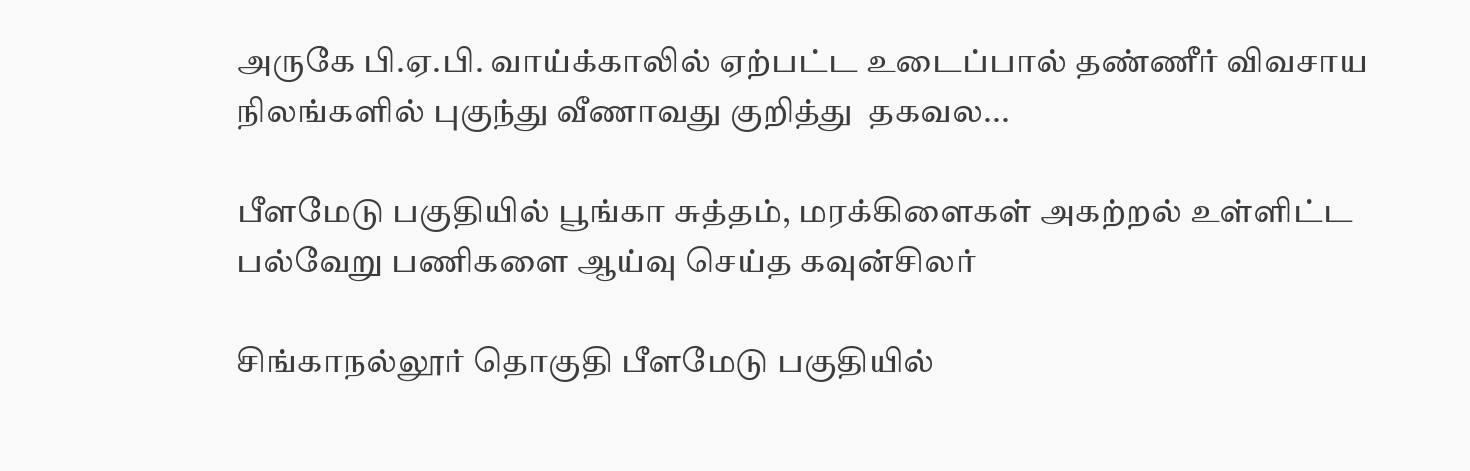அருகே பி.ஏ.பி. வாய்க்காலில் ஏற்பட்ட உடைப்பால் தண்ணீர் விவசாய நிலங்களில் புகுந்து வீணாவது குறித்து  தகவல...

பீளமேடு பகுதியில் பூங்கா சுத்தம், மரக்கிளைகள் அகற்றல் உள்ளிட்ட பல்வேறு பணிகளை ஆய்வு செய்த கவுன்சிலர்

சிங்காநல்லூர் தொகுதி பீளமேடு பகுதியில்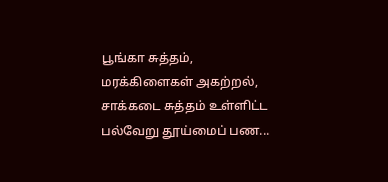பூங்கா சுத்தம், மரக்கிளைகள் அகற்றல், சாக்கடை சுத்தம் உள்ளிட்ட பல்வேறு தூய்மைப் பண...